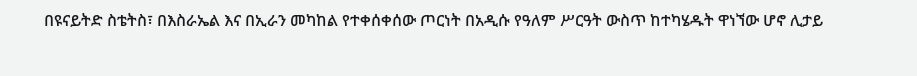በዩናይትድ ስቴትስ፣ በእስራኤል እና በኢራን መካከል የተቀሰቀሰው ጦርነት በአዲሱ የዓለም ሥርዓት ውስጥ ከተካሄዱት ዋነኘው ሆኖ ሊታይ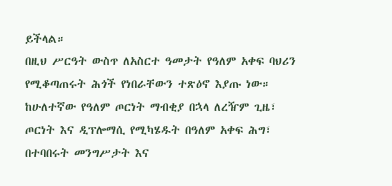ይችላል።
በዚህ ሥርዓት ውስጥ ለአስርተ ዓመታት የዓለም አቀፍ ባህሪን የሚቆጣጠሩት ሕጎች የነበራቸውን ተጽዕኖ እያጡ ነው።
ከሁለተኛው የዓለም ጦርነት ማብቂያ በኋላ ለረዥም ጊዜ፣ ጦርነት እና ዲፕሎማሲ የሚካሄዱት በዓለም አቀፍ ሕግ፣ በተባበሩት መንግሥታት እና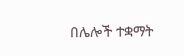በሌሎች ተቋማት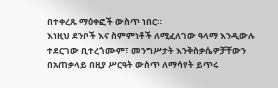በተቀረጹ ማዕቀፎች ውስጥ ነበር።
እነዚህ ደንቦች እና ስምምነቶች ለሚፈለገው ዓላማ እንዲውሉ ተደርገው ቢተረጎሙም፣ መንግሥታት እንቅስቃሴዎቻቸውን በአጠቃላይ በዚያ ሥርዓት ውስጥ ለማሳየት ይጥሩ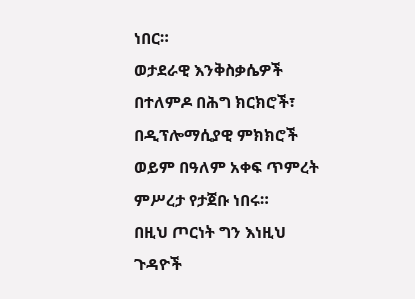ነበር።
ወታደራዊ እንቅስቃሴዎች በተለምዶ በሕግ ክርክሮች፣ በዲፕሎማሲያዊ ምክክሮች ወይም በዓለም አቀፍ ጥምረት ምሥረታ የታጀቡ ነበሩ።
በዚህ ጦርነት ግን እነዚህ ጉዳዮች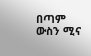በጣም ውስን ሚና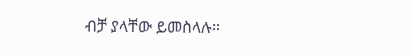ብቻ ያላቸው ይመስላሉ።